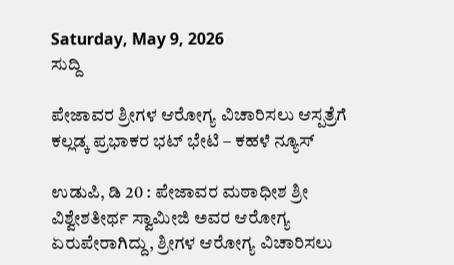Saturday, May 9, 2026
ಸುದ್ದಿ

ಪೇಜಾವರ ಶ್ರೀಗಳ ಆರೋಗ್ಯ ವಿಚಾರಿಸಲು ಆಸ್ಪತ್ರೆಗೆ ಕಲ್ಲಡ್ಕ ಪ್ರಭಾಕರ ಭಟ್ ಭೇಟಿ – ಕಹಳೆ ನ್ಯೂಸ್

ಉಡುಪಿ, ಡಿ 20 : ಪೇಜಾವರ ಮಠಾಧೀಶ ಶ್ರೀ ವಿಶ್ವೇಶತೀರ್ಥ ಸ್ವಾಮೀಜಿ ಅವರ ಆರೋಗ್ಯ ಏರುಪೇರಾಗಿದ್ದು, ಶ್ರೀಗಳ ಆರೋಗ್ಯ ವಿಚಾರಿಸಲು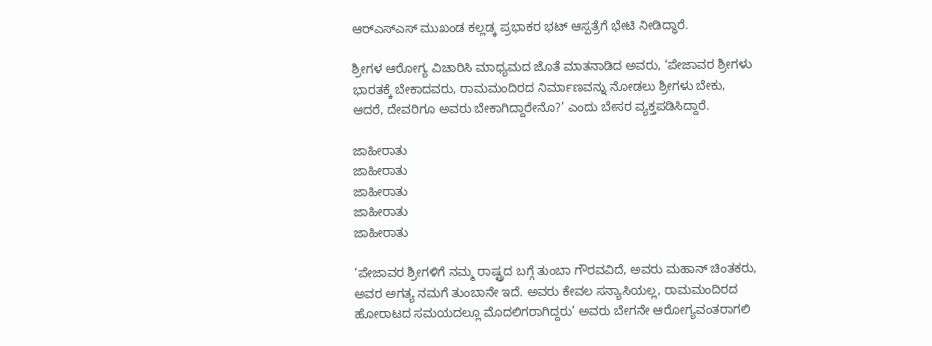ಆರ್‍ಎಸ್‍ಎಸ್ ಮುಖಂಡ ಕಲ್ಲಡ್ಕ ಪ್ರಭಾಕರ ಭಟ್ ಆಸ್ಪತ್ರೆಗೆ ಭೇಟಿ ನೀಡಿದ್ಧಾರೆ.

ಶ್ರೀಗಳ ಆರೋಗ್ಯ ವಿಚಾರಿಸಿ ಮಾಧ್ಯಮದ ಜೊತೆ ಮಾತನಾಡಿದ ಅವರು, ‘ಪೇಜಾವರ ಶ್ರೀಗಳು ಭಾರತಕ್ಕೆ ಬೇಕಾದವರು, ರಾಮಮಂದಿರದ ನಿರ್ಮಾಣವನ್ನು ನೋಡಲು ಶ್ರೀಗಳು ಬೇಕು, ಆದರೆ, ದೇವರಿಗೂ ಅವರು ಬೇಕಾಗಿದ್ದಾರೇನೊ?’ ಎಂದು ಬೇಸರ ವ್ಯಕ್ತಪಡಿಸಿದ್ದಾರೆ.

ಜಾಹೀರಾತು
ಜಾಹೀರಾತು
ಜಾಹೀರಾತು
ಜಾಹೀರಾತು
ಜಾಹೀರಾತು

‘ಪೇಜಾವರ ಶ್ರೀಗಳಿಗೆ ನಮ್ಮ ರಾಷ್ಟ್ರದ ಬಗ್ಗೆ ತುಂಬಾ ಗೌರವವಿದೆ, ಅವರು ಮಹಾನ್ ಚಿಂತಕರು, ಅವರ ಅಗತ್ಯ ನಮಗೆ ತುಂಬಾನೇ ಇದೆ. ಅವರು ಕೇವಲ ಸನ್ಯಾಸಿಯಲ್ಲ, ರಾಮಮಂದಿರದ ಹೋರಾಟದ ಸಮಯದಲ್ಲೂ ಮೊದಲಿಗರಾಗಿದ್ದರು’ ಅವರು ಬೇಗನೇ ಆರೋಗ್ಯವಂತರಾಗಲಿ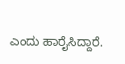ಎಂದು ಹಾರೈಸಿದ್ದಾರೆ.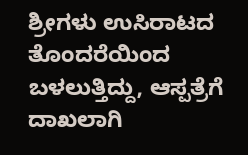ಶ್ರೀಗಳು ಉಸಿರಾಟದ ತೊಂದರೆಯಿಂದ ಬಳಲುತ್ತಿದ್ದು, ಆಸ್ಪತ್ರೆಗೆ ದಾಖಲಾಗಿ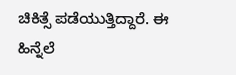ಚಿಕಿತ್ಸೆ ಪಡೆಯುತ್ತಿದ್ದಾರೆ. ಈ ಹಿನ್ನೆಲೆ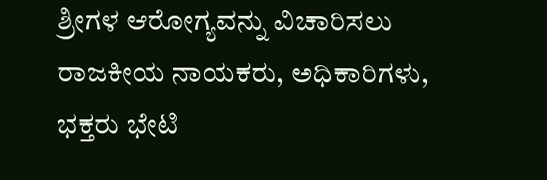ಶ್ರೀಗಳ ಆರೋಗ್ಯವನ್ನು ವಿಚಾರಿಸಲು ರಾಜಕೀಯ ನಾಯಕರು, ಅಧಿಕಾರಿಗಳು, ಭಕ್ತರು ಭೇಟಿ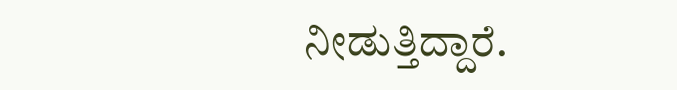ನೀಡುತ್ತಿದ್ದಾರೆ.